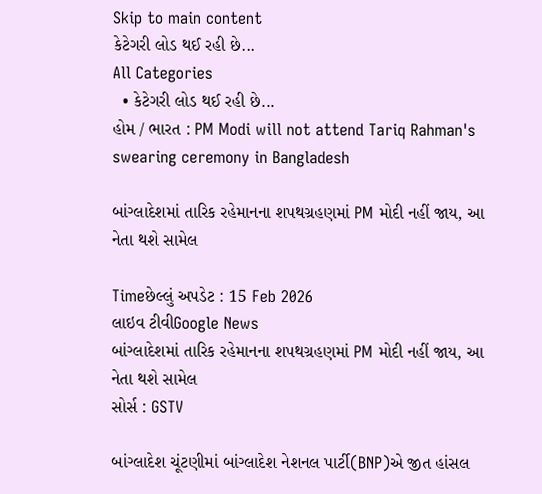Skip to main content
કેટેગરી લોડ થઈ રહી છે...
All Categories
  • કેટેગરી લોડ થઈ રહી છે...
હોમ / ભારત : PM Modi will not attend Tariq Rahman's swearing ceremony in Bangladesh

બાંગ્લાદેશમાં તારિક રહેમાનના શપથગ્રહણમાં PM મોદી નહીં જાય, આ નેતા થશે સામેલ

Timeછેલ્લું અપડેટ : 15 Feb 2026
લાઇવ ટીવીGoogle News
બાંગ્લાદેશમાં તારિક રહેમાનના શપથગ્રહણમાં PM મોદી નહીં જાય, આ નેતા થશે સામેલ
સોર્સ : GSTV

બાંગ્લાદેશ ચૂંટણીમાં બાંગ્લાદેશ નેશનલ પાર્ટી(BNP)એ જીત હાંસલ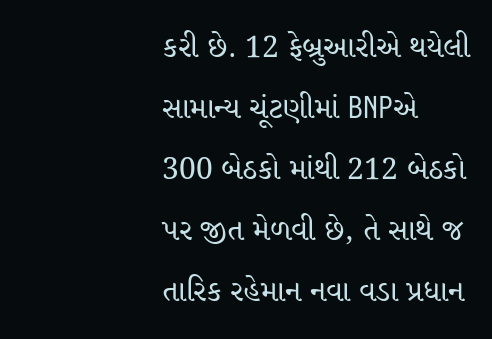કરી છે. 12 ફેબ્રુઆરીએ થયેલી સામાન્ય ચૂંટણીમાં BNPએ 300 બેઠકો માંથી 212 બેઠકો પર જીત મેળવી છે, તે સાથે જ તારિક રહેમાન નવા વડા પ્રધાન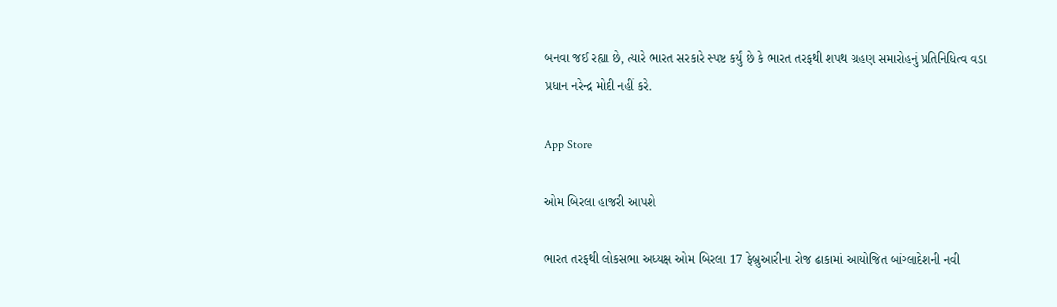બનવા જઈ રહ્યા છે, ત્યારે ભારત સરકારે સ્પષ્ટ કર્યું છે કે ભારત તરફથી શપથ ગ્રહણ સમારોહનું પ્રતિનિધિત્વ વડા પ્રધાન નરેન્દ્ર મોદી નહીં કરે.

App Store

ઓમ બિરલા હાજરી આપશે

ભારત તરફથી લોકસભા અધ્યક્ષ ઓમ બિરલા 17 ફેબ્રુઆરીના રોજ ઢાકામાં આયોજિત બાંગ્લાદેશની નવી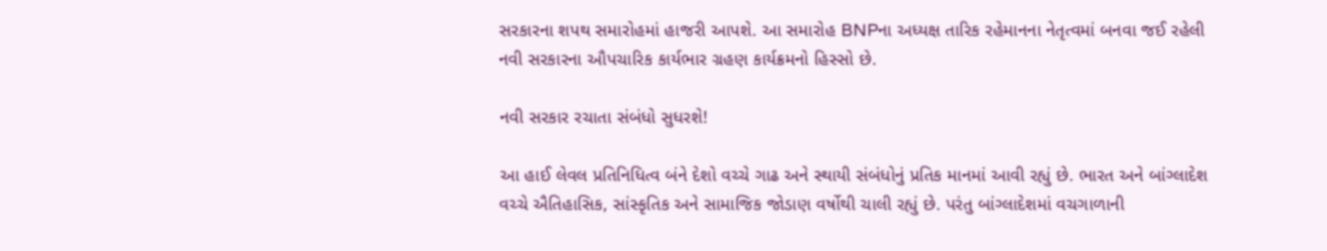સરકારના શપથ સમારોહમાં હાજરી આપશે. આ સમારોહ BNPના અધ્યક્ષ તારિક રહેમાનના નેતૃત્વમાં બનવા જઈ રહેલી નવી સરકારના ઔપચારિક કાર્યભાર ગ્રહણ કાર્યક્રમનો હિસ્સો છે.

નવી સરકાર રચાતા સંબંધો સુધરશે!

આ હાઈ લેવલ પ્રતિનિધિત્વ બંને દેશો વચ્ચે ગાઢ અને સ્થાયી સંબંધોનું પ્રતિક માનમાં આવી રહ્યું છે. ભારત અને બાંગ્લાદેશ વચ્ચે ઐતિહાસિક, સાંસ્કૃતિક અને સામાજિક જોડાણ વર્ષોથી ચાલી રહ્યું છે. પરંતુ બાંગ્લાદેશમાં વચગાળાની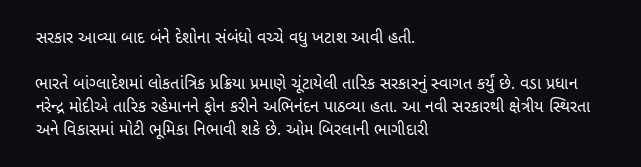સરકાર આવ્યા બાદ બંને દેશોના સંબંધો વચ્ચે વધુ ખટાશ આવી હતી.

ભારતે બાંગ્લાદેશમાં લોકતાંત્રિક પ્રક્રિયા પ્રમાણે ચૂંટાયેલી તારિક સરકારનું સ્વાગત કર્યું છે. વડા પ્રધાન નરેન્દ્ર મોદીએ તારિક રહેમાનને ફોન કરીને અભિનંદન પાઠવ્યા હતા. આ નવી સરકારથી ક્ષેત્રીય સ્થિરતા અને વિકાસમાં મોટી ભૂમિકા નિભાવી શકે છે. ઓમ બિરલાની ભાગીદારી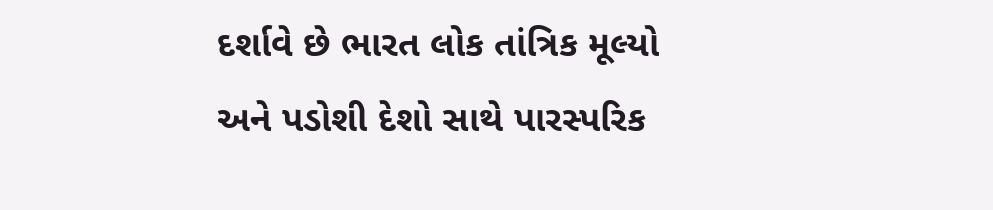દર્શાવે છે ભારત લોક તાંત્રિક મૂલ્યો અને પડોશી દેશો સાથે પારસ્પરિક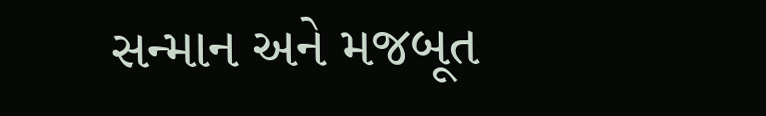સન્માન અને મજબૂત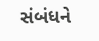સંબંધને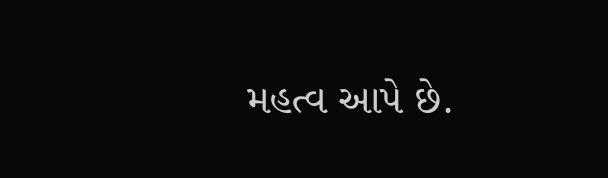મહત્વ આપે છે.